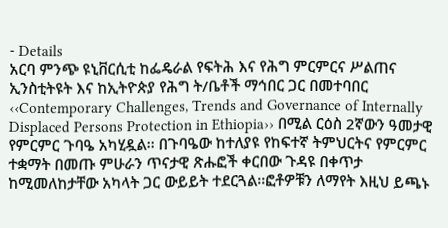- Details
አርባ ምንጭ ዩኒቨርሲቲ ከፌዴራል የፍትሕ እና የሕግ ምርምርና ሥልጠና ኢንስቲትዩት እና ከኢትዮጵያ የሕግ ት/ቤቶች ማኅበር ጋር በመተባበር ‹‹Contemporary Challenges, Trends and Governance of Internally Displaced Persons Protection in Ethiopia›› በሚል ርዕስ 2ኛውን ዓመታዊ የምርምር ጉባዔ አካሂዷል፡፡ በጉባዔው ከተለያዩ የከፍተኛ ትምህርትና የምርምር ተቋማት በመጡ ምሁራን ጥናታዊ ጽሑፎች ቀርበው ጉዳዩ በቀጥታ ከሚመለከታቸው አካላት ጋር ውይይት ተደርጓል፡፡ፎቶዎቹን ለማየት እዚህ ይጫኑ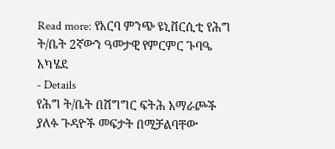Read more: የአርባ ምንጭ ዩኒቨርሲቲ የሕግ ት/ቤት 2ኛውን ዓመታዊ የምርምር ጉባዔ አካሄደ
- Details
የሕግ ት/ቤት በሽግግር ፍትሕ አማራጮች ያለፉ ጉዳዮች መፍታት በሚቻልባቸው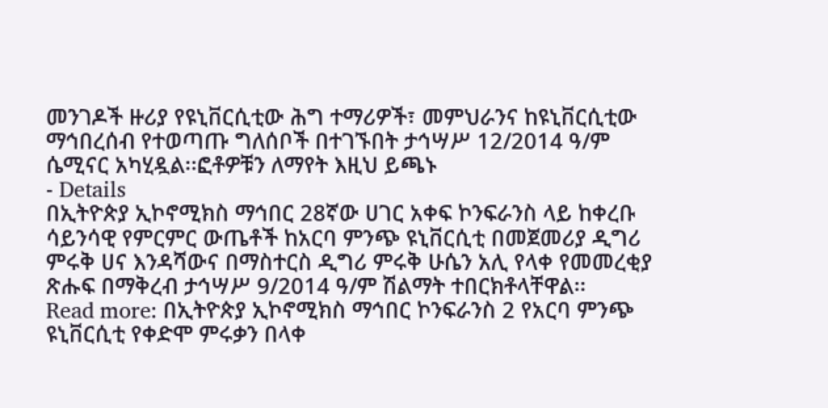መንገዶች ዙሪያ የዩኒቨርሲቲው ሕግ ተማሪዎች፣ መምህራንና ከዩኒቨርሲቲው ማኅበረሰብ የተወጣጡ ግለሰቦች በተገኙበት ታኅሣሥ 12/2014 ዓ/ም ሴሚናር አካሂዷል፡፡ፎቶዎቹን ለማየት እዚህ ይጫኑ
- Details
በኢትዮጵያ ኢኮኖሚክስ ማኅበር 28ኛው ሀገር አቀፍ ኮንፍራንስ ላይ ከቀረቡ ሳይንሳዊ የምርምር ውጤቶች ከአርባ ምንጭ ዩኒቨርሲቲ በመጀመሪያ ዲግሪ ምሩቅ ሀና እንዳሻውና በማስተርስ ዲግሪ ምሩቅ ሁሴን አሊ የላቀ የመመረቂያ ጽሑፍ በማቅረብ ታኅሣሥ 9/2014 ዓ/ም ሽልማት ተበርክቶላቸዋል፡፡
Read more: በኢትዮጵያ ኢኮኖሚክስ ማኅበር ኮንፍራንስ 2 የአርባ ምንጭ ዩኒቨርሲቲ የቀድሞ ምሩቃን በላቀ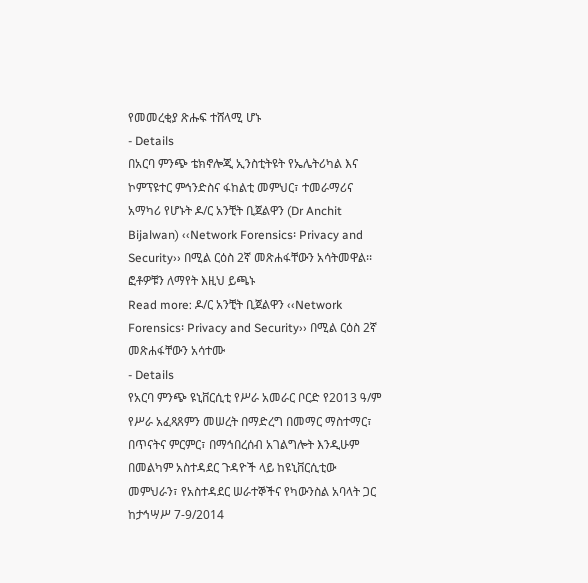የመመረቂያ ጽሑፍ ተሸላሚ ሆኑ
- Details
በአርባ ምንጭ ቴክኖሎጂ ኢንስቲትዩት የኤሌትሪካል እና ኮምፕዩተር ምኅንድስና ፋከልቲ መምህር፣ ተመራማሪና አማካሪ የሆኑት ዶ/ር አንቺት ቢጀልዋን (Dr Anchit Bijalwan) ‹‹Network Forensics፡ Privacy and Security›› በሚል ርዕስ 2ኛ መጽሐፋቸውን አሳትመዋል፡፡ፎቶዎቹን ለማየት እዚህ ይጫኑ
Read more: ዶ/ር አንቺት ቢጀልዋን ‹‹Network Forensics፡ Privacy and Security›› በሚል ርዕስ 2ኛ መጽሐፋቸውን አሳተሙ
- Details
የአርባ ምንጭ ዩኒቨርሲቲ የሥራ አመራር ቦርድ የ2013 ዓ/ም የሥራ አፈጻጸምን መሠረት በማድረግ በመማር ማስተማር፣ በጥናትና ምርምር፣ በማኅበረሰብ አገልግሎት እንዲሁም በመልካም አስተዳደር ጉዳዮች ላይ ከዩኒቨርሲቲው መምህራን፣ የአስተዳደር ሠራተኞችና የካውንስል አባላት ጋር ከታኅሣሥ 7-9/2014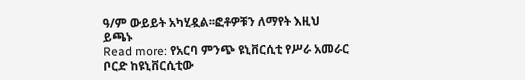ዓ/ም ውይይት አካሂዷል፡፡ፎቶዎቹን ለማየት እዚህ ይጫኑ
Read more: የአርባ ምንጭ ዩኒቨርሲቲ የሥራ አመራር ቦርድ ከዩኒቨርሲቲው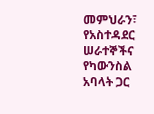መምህራን፣ የአስተዳደር ሠራተኞችና የካውንስል አባላት ጋር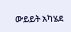ውይይት አካሄደ